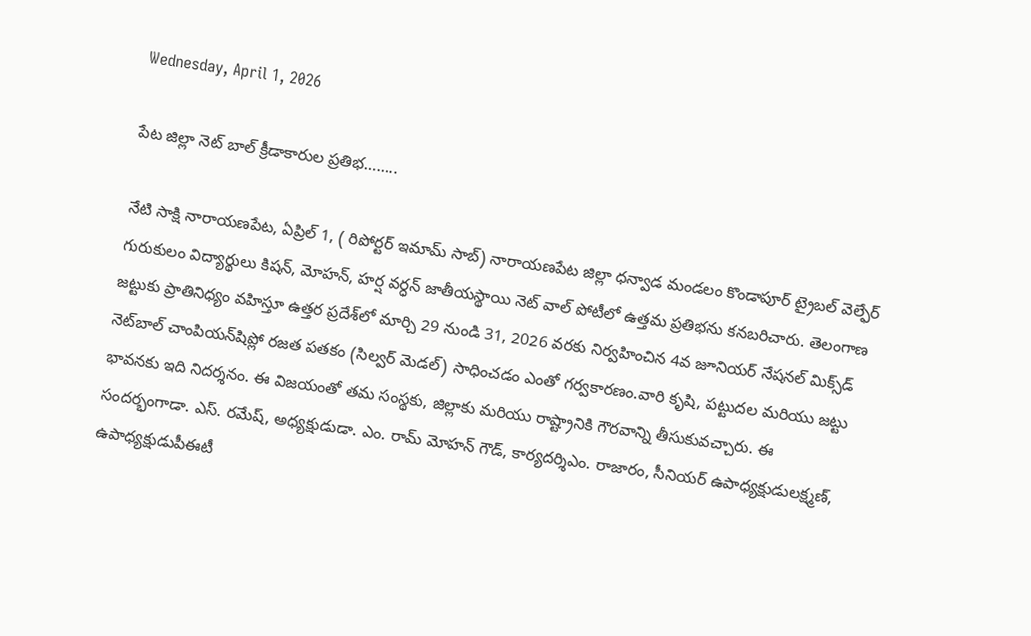Wednesday, April 1, 2026

పేట జిల్లా నెట్ బాల్ క్రీడాకారుల ప్రతిభ……..

నేటి సాక్షి నారాయణపేట, ఏప్రిల్ 1, ( రిపోర్టర్ ఇమామ్ సాబ్) నారాయణపేట జిల్లా ధన్వాడ మండలం కొండాపూర్ ట్రైబల్ వెల్ఫేర్ గురుకులం విద్యార్థులు కిషన్, మోహన్, హర్ష వర్ధన్ జాతీయస్థాయి నెట్ వాల్ పోటీలో ఉత్తమ ప్రతిభను కనబరిచారు. తెలంగాణ జట్టుకు ప్రాతినిధ్యం వహిస్తూ ఉత్తర ప్రదేశ్‌లో మార్చి 29 నుండి 31, 2026 వరకు నిర్వహించిన 4వ జూనియర్ నేషనల్ మిక్స్‌డ్ నెట్‌బాల్ చాంపియన్‌షిప్లో రజత పతకం (సిల్వర్ మెడల్) సాధించడం ఎంతో గర్వకారణం.వారి కృషి, పట్టుదల మరియు జట్టు భావనకు ఇది నిదర్శనం. ఈ విజయంతో తమ సంస్థకు, జిల్లాకు మరియు రాష్ట్రానికి గౌరవాన్ని తీసుకువచ్చారు. ఈ సందర్భంగాడా. ఎస్. రమేష్, అధ్యక్షుడుడా. ఎం. రామ్ మోహన్ గౌడ్, కార్యదర్శిఎం. రాజారం, సీనియర్ ఉపాధ్యక్షుడులక్ష్మణ్, ఉపాధ్యక్షుడుపీఈటీ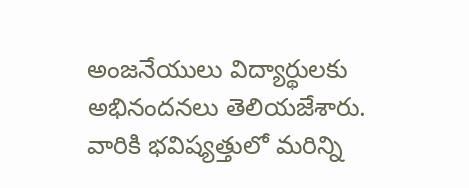అంజనేయులు విద్యార్థులకు అభినందనలు తెలియజేశారు. వారికి భవిష్యత్తులో మరిన్ని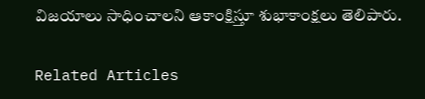విజయాలు సాధించాలని ఆకాంక్షిస్తూ శుభాకాంక్షలు తెలిపారు.

Related Articles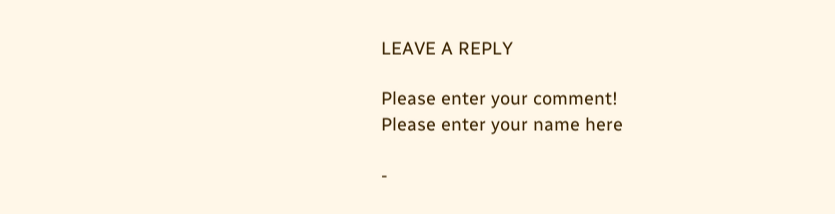LEAVE A REPLY

Please enter your comment!
Please enter your name here

-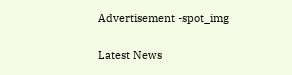Advertisement -spot_img

Latest News